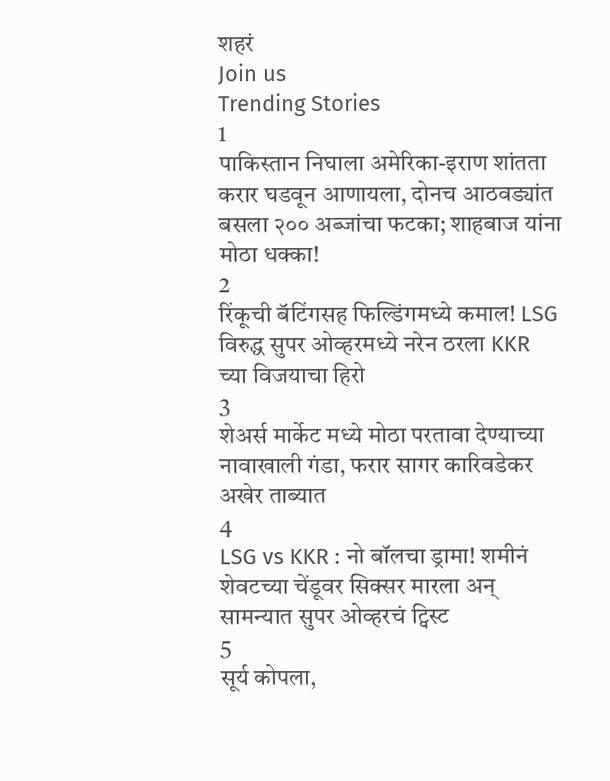शहरं
Join us
Trending Stories
1
पाकिस्तान निघाला अमेरिका-इराण शांतता करार घडवून आणायला, दोनच आठवड्यांत बसला २०० अब्जांचा फटका; शाहबाज यांना मोठा धक्का!
2
रिंकूची बॅटिंगसह फिल्डिंगमध्ये कमाल! LSG विरुद्ध सुपर ओव्हरमध्ये नरेन ठरला KKR च्या विजयाचा हिरो
3
शेअर्स मार्केट मध्ये मोठा परतावा देण्याच्या नावाखाली गंडा, फरार सागर कारिवडेकर अखेर ताब्यात
4
LSG vs KKR : नो बॉलचा ड्रामा! शमीनं शेवटच्या चेंडूवर सिक्सर मारला अन् सामन्यात सुपर ओव्हरचं ट्विस्ट
5
सूर्य कोपला,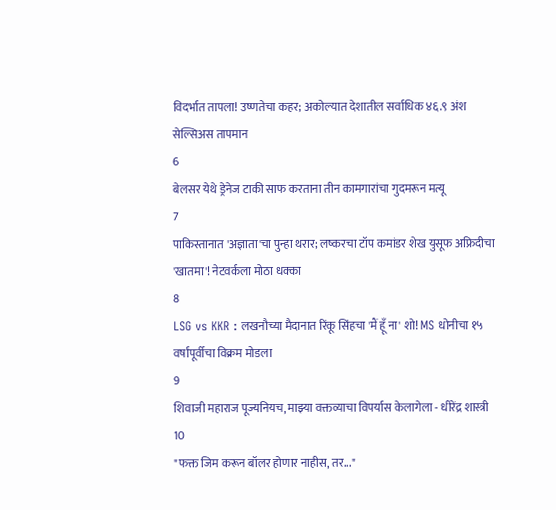विदर्भात तापला! उष्णतेचा कहर; अकोल्यात देशातील सर्वाधिक ४६.९ अंश सेल्सिअस तापमान
6
बेलसर येथे ड्रेनेज टाकी साफ करताना तीन कामगारांचा गुदमरून मत्यू
7
पाकिस्तानात 'अज्ञाता'चा पुन्हा थरार; लष्करचा टॉप कमांडर शेख युसूफ अफ्रिदीचा 'खातमा'! नेटवर्कला मोठा धक्का
8
LSG vs KKR : लखनौच्या मैदानात रिंकू सिंहचा 'मैं हूँ ना' शो! MS धोनीचा १५ वर्षांपूर्वीचा विक्रम मोडला
9
शिवाजी महाराज पूज्यनियच, माझ्या वक्तव्याचा विपर्यास केलागेला - धीरेंद्र शास्त्री
10
"फक्त जिम करून बॉलर होणार नाहीस, तर..."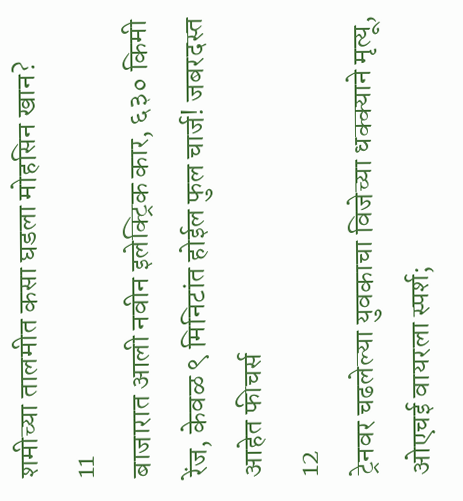शमीच्या तालमीत कसा घडला मोहसिन खान?
11
बाजारात आली नवीन इलेक्ट्रिक कार, ६३० किमी रेंज, केवळ ९ मिनिटांत होईल फुल चार्ज! जबरदस्त आहेत फीचर्स
12
ट्रेनवर चढलेल्या युवकाचा विजेच्या धक्क्याने मृत्यू, ओएचई वायरला स्पर्श;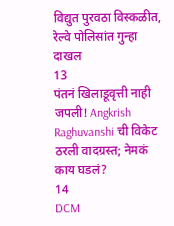विद्युत पुरवठा विस्कळीत, रेल्वे पोलिसांत गुन्हा दाखल
13
पंतनं खिलाडूवृत्ती नाही जपली! Angkrish Raghuvanshi ची विकेट ठरली वादग्रस्त; नेमकं काय घडलं?
14
DCM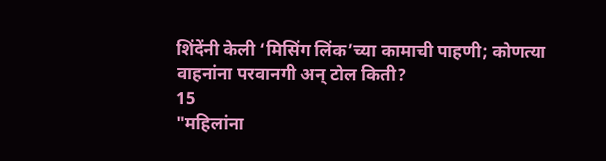शिंदेंनी केली ‘मिसिंग लिंक’च्या कामाची पाहणी; कोणत्या वाहनांना परवानगी अन् टोल किती?
15
"महिलांना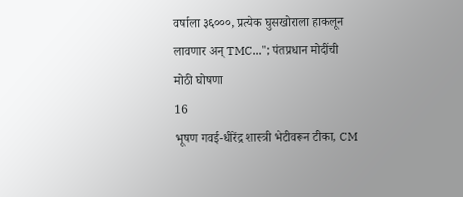वर्षाला ३६०००, प्रत्येक घुसखोराला हाकलून लावणार अन् TMC..."; पंतप्रधान मोदींची मोठी घोषणा
16
भूषण गवई-धीरेंद्र शास्त्री भेटीवरून टीका, CM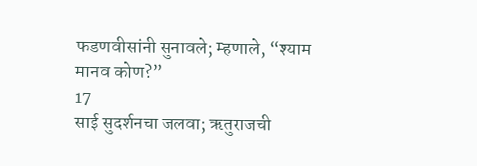फडणवीसांनी सुनावले; म्हणाले, “श्याम मानव कोण?”
17
साई सुदर्शनचा जलवा; ऋतुराजची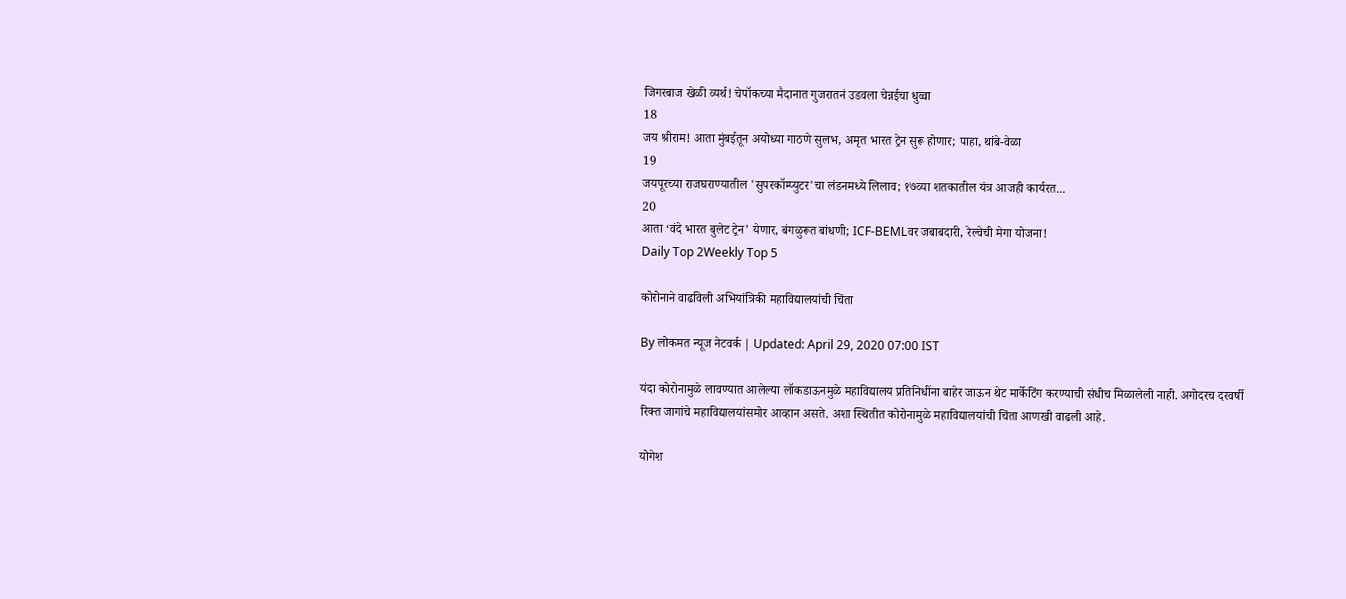जिगरबाज खेळी व्यर्थ! चेपॉकच्या मैदानात गुजरातनं उडवला चेन्नईचा धुव्वा
18
जय श्रीराम! आता मुंबईतून अयोध्या गाठणे सुलभ, अमृत भारत ट्रेन सुरू होणार; पाहा, थांबे-वेळा
19
जयपूरच्या राजघराण्यातील 'सुपरकॉम्प्युटर'चा लंडनमध्ये लिलाव; १७व्या शतकातील यंत्र आजही कार्यरत...
20
आता ‘वंदे भारत बुलेट ट्रेन’ येणार, बंगळुरूत बांधणी; ICF-BEMLवर जबाबदारी, रेल्वेची मेगा योजना!
Daily Top 2Weekly Top 5

कोरोनाने वाढविली अभियांत्रिकी महाविद्यालयांची चिंता

By लोकमत न्यूज नेटवर्क | Updated: April 29, 2020 07:00 IST

यंदा कोरोनामुळे लावण्यात आलेल्या लॉकडाऊनमुळे महाविद्यालय प्रतिनिधींना बाहेर जाऊन थेट मार्केटिंग करण्याची संधीच मिळालेली नाही. अगोदरच दरवर्षी रिक्त जागांचे महाविद्यालयांसमोर आव्हान असते. अशा स्थितीत कोरोनामुळे महाविद्यालयांची चिंता आणखी वाढली आहे.

योगेश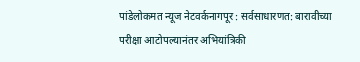पांडेलोकमत न्यूज नेटवर्कनागपूर : सर्वसाधारणत: बारावीच्या परीक्षा आटोपल्यानंतर अभियांत्रिकी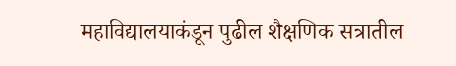महाविद्यालयाकंडून पुढील शैक्षणिक सत्रातील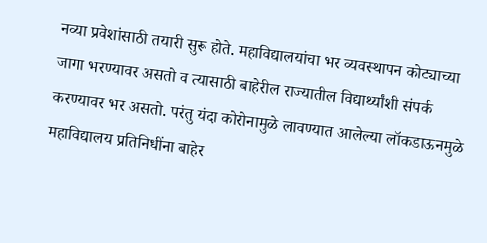नव्या प्रवेशांसाठी तयारी सुरू होते. महाविद्यालयांचा भर व्यवस्थापन कोट्याच्या जागा भरण्यावर असतो व त्यासाठी बाहेरील राज्यातील विद्यार्थ्यांशी संपर्क करण्यावर भर असतो. परंतु यंदा कोरोनामुळे लावण्यात आलेल्या लॉकडाऊनमुळे महाविद्यालय प्रतिनिधींना बाहेर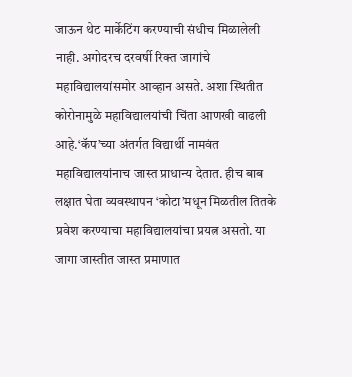जाऊन थेट मार्केटिंग करण्याची संधीच मिळालेली नाही. अगोदरच दरवर्षी रिक्त जागांचे महाविद्यालयांसमोर आव्हान असते. अशा स्थितीत कोरोनामुळे महाविद्यालयांची चिंता आणखी वाढली आहे.‘कॅप’च्या अंतर्गत विद्यार्थी नामवंत महाविद्यालयांनाच जास्त प्राधान्य देतात. हीच बाब लक्षात घेता व्यवस्थापन ‘कोटा’मधून मिळतील तितके प्रवेश करण्याचा महाविद्यालयांचा प्रयत्न असतो. या जागा जास्तीत जास्त प्रमाणात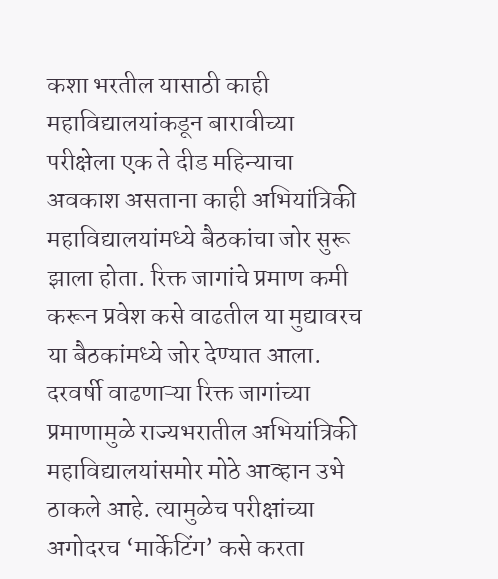कशा भरतील यासाठी काही महाविद्यालयांकडून बारावीच्या परीक्षेला एक ते दीड महिन्याचा अवकाश असताना काही अभियांत्रिकी महाविद्यालयांमध्ये बैठकांचा जोर सुरू झाला होता. रिक्त जागांचे प्रमाण कमी करून प्रवेश कसे वाढतील या मुद्यावरच या बैठकांमध्ये जोर देण्यात आला. दरवर्षी वाढणाऱ्या रिक्त जागांच्या प्रमाणामुळे राज्यभरातील अभियांत्रिकी महाविद्यालयांसमोर मोठे आव्हान उभे ठाकले आहे. त्यामुळेच परीक्षांच्या अगोदरच ‘मार्केटिंग’ कसे करता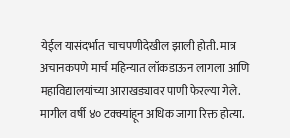येईल यासंदर्भात चाचपणीदेखील झाली होती. मात्र अचानकपणे मार्च महिन्यात लॉकडाऊन लागला आणि महाविद्यालयांच्या आराखड्यावर पाणी फेरल्या गेले. मागील वर्षी ४० टक्क्यांहून अधिक जागा रिक्त होत्या.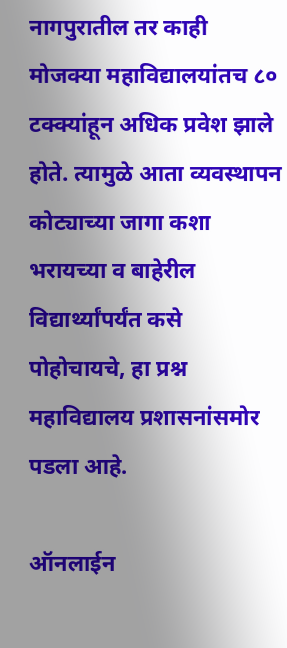नागपुरातील तर काही मोजक्या महाविद्यालयांतच ८० टक्क्यांहून अधिक प्रवेश झाले होते. त्यामुळे आता व्यवस्थापन कोट्याच्या जागा कशा भरायच्या व बाहेरील विद्यार्थ्यांपर्यंत कसे पोहोचायचे, हा प्रश्न महाविद्यालय प्रशासनांसमोर पडला आहे.

ऑनलाईन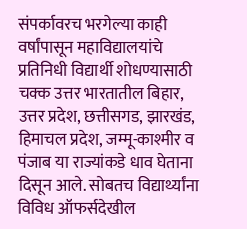संपर्कावरच भरगेल्या काही वर्षांपासून महाविद्यालयांचे प्रतिनिधी विद्यार्थी शोधण्यासाठी चक्क उत्तर भारतातील बिहार, उत्तर प्रदेश, छत्तीसगड, झारखंड, हिमाचल प्रदेश, जम्मू-काश्मीर व पंजाब या राज्यांकडे धाव घेताना दिसून आले. सोबतच विद्यार्थ्यांना विविध ऑफर्सदेखील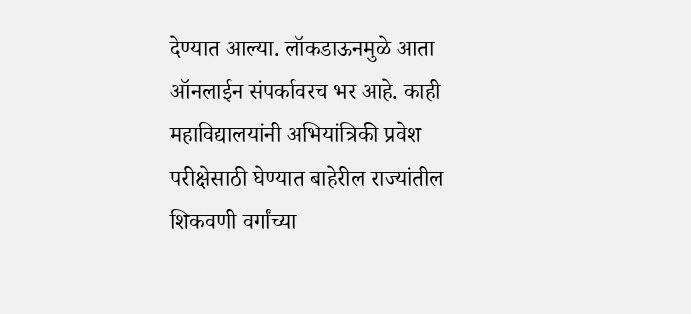देण्यात आल्या. लॉकडाऊनमुळे आता ऑनलाईन संपर्कावरच भर आहे. काही महाविद्यालयांनी अभियांत्रिकी प्रवेश परीक्षेसाठी घेण्यात बाहेरील राज्यांतील शिकवणी वर्गांच्या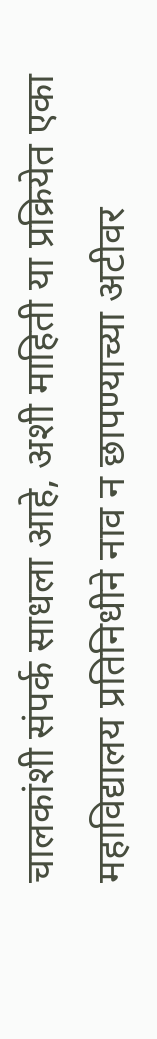चालकांशी संपर्क साधला आहे, अशी माहिती या प्रक्रियेत एका महाविद्यालय प्रतिनिधीने नाव न छापण्याच्या अटीवर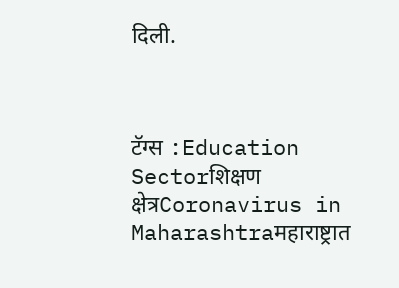दिली.



टॅग्स :Education Sectorशिक्षण क्षेत्रCoronavirus in Maharashtraमहाराष्ट्रात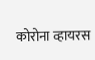कोरोना व्हायरस